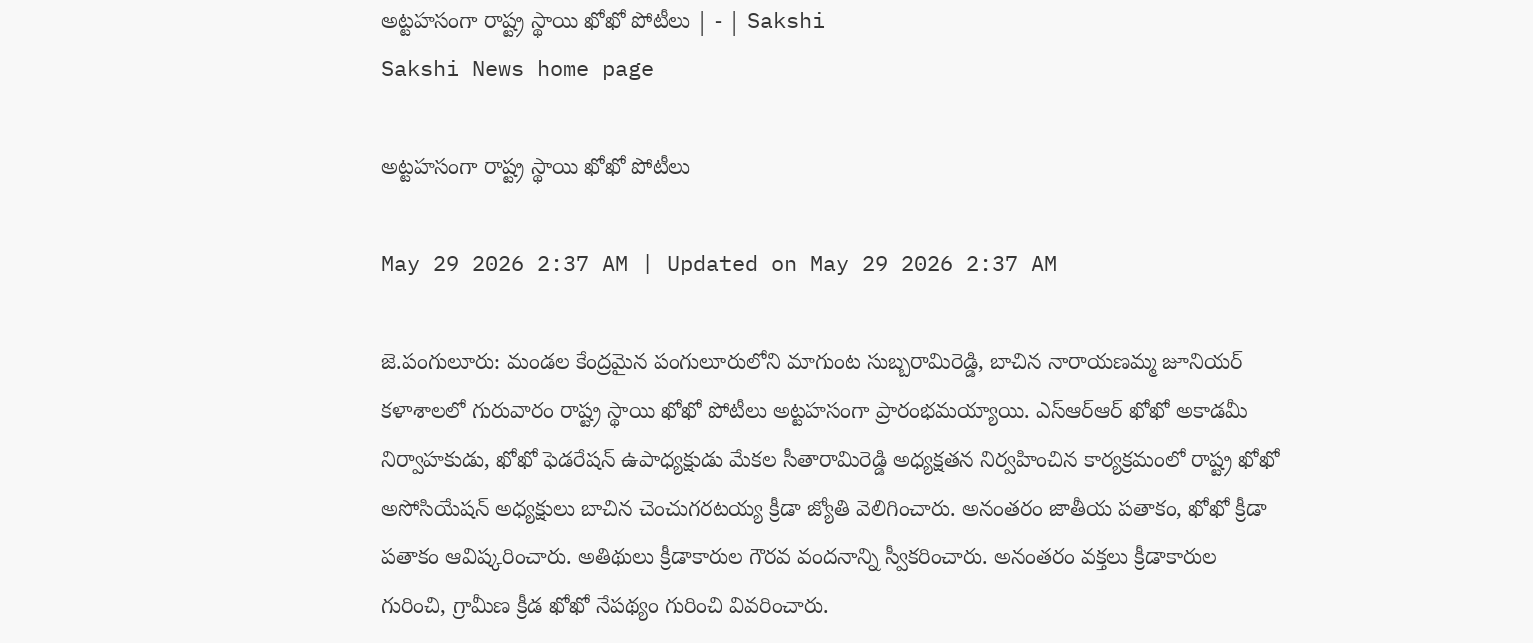అట్టహసంగా రాష్ట్ర స్థాయి ఖోఖో పోటీలు | - | Sakshi
Sakshi News home page

అట్టహసంగా రాష్ట్ర స్థాయి ఖోఖో పోటీలు

May 29 2026 2:37 AM | Updated on May 29 2026 2:37 AM

జె.పంగులూరు: మండల కేంద్రమైన పంగులూరులోని మాగుంట సుబ్బరామిరెడ్డి, బాచిన నారాయణమ్మ జూనియర్‌ కళాశాలలో గురువారం రాష్ట్ర స్థాయి ఖోఖో పోటీలు అట్టహసంగా ప్రారంభమయ్యాయి. ఎస్‌ఆర్‌ఆర్‌ ఖోఖో అకాడమీ నిర్వాహకుడు, ఖోఖో ఫెడరేషన్‌ ఉపాధ్యక్షుడు మేకల సీతారామిరెడ్డి అధ్యక్షతన నిర్వహించిన కార్యక్రమంలో రాష్ట్ర ఖోఖో అసోసియేషన్‌ అధ్యక్షులు బాచిన చెంచుగరటయ్య క్రీడా జ్యోతి వెలిగించారు. అనంతరం జాతీయ పతాకం, ఖోఖో క్రీడా పతాకం ఆవిష్కరించారు. అతిథులు క్రీడాకారుల గౌరవ వందనాన్ని స్వీకరించారు. అనంతరం వక్తలు క్రీడాకారుల గురించి, గ్రామీణ క్రీడ ఖోఖో నేపథ్యం గురించి వివరించారు.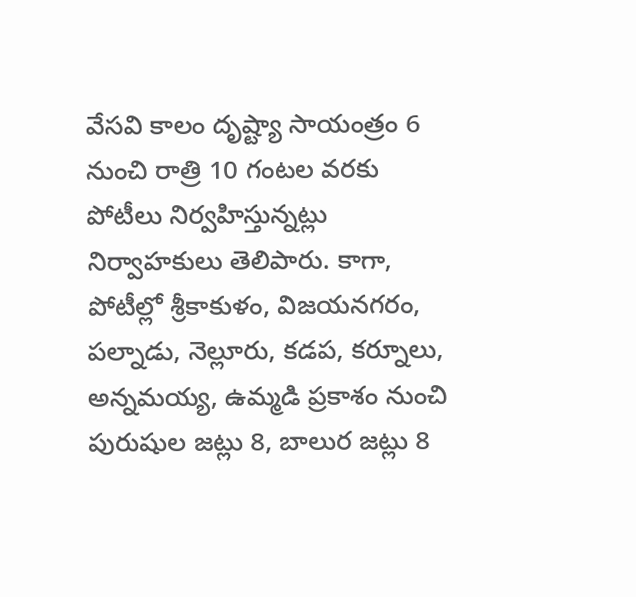వేసవి కాలం దృష్ట్యా సాయంత్రం 6 నుంచి రాత్రి 10 గంటల వరకు పోటీలు నిర్వహిస్తున్నట్లు నిర్వాహకులు తెలిపారు. కాగా, పోటీల్లో శ్రీకాకుళం, విజయనగరం, పల్నాడు, నెల్లూరు, కడప, కర్నూలు, అన్నమయ్య, ఉమ్మడి ప్రకాశం నుంచి పురుషుల జట్లు 8, బాలుర జట్లు 8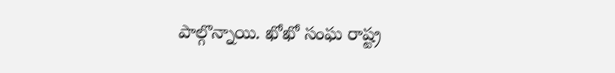పాల్గొన్నాయి. ఖోఖో సంఘ రాష్ట్ర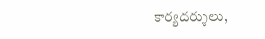కార్యదర్శులు,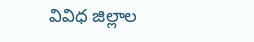వివిధ జిల్లాల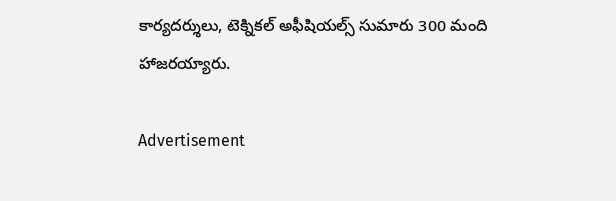కార్యదర్శులు, టెక్నికల్‌ అఫీషియల్స్‌ సుమారు 300 మంది హాజరయ్యారు.

Advertisement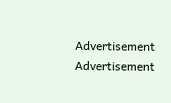Advertisement
Advertisement